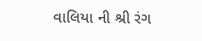વાલિયા ની શ્રી રંગ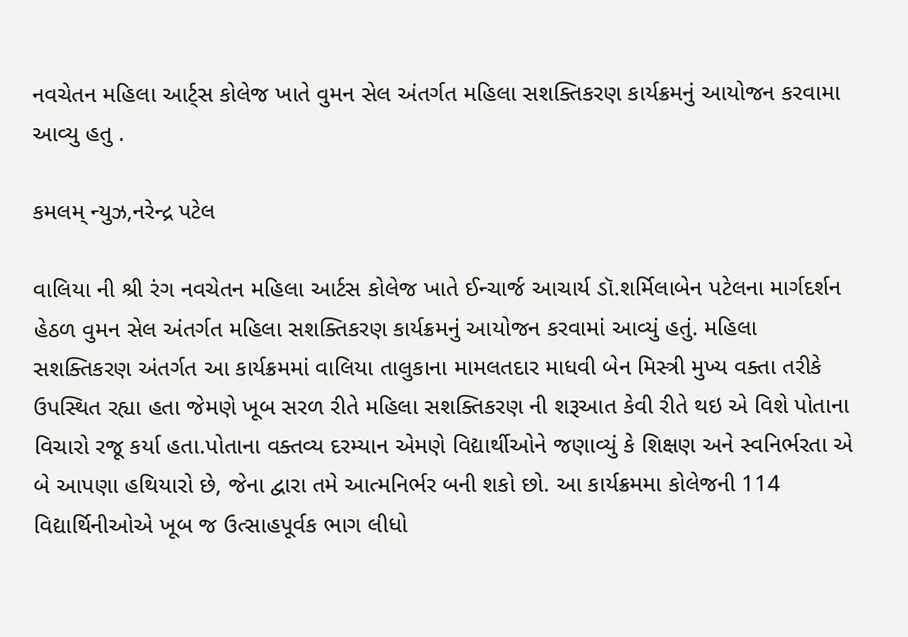નવચેતન મહિલા આર્ટ્સ કોલેજ ખાતે વુમન સેલ અંતર્ગત મહિલા સશક્તિકરણ કાર્યક્રમનું આયોજન કરવામા આવ્યુ હતુ .

કમલમ્ ન્યુઝ,નરેન્દ્ર પટેલ

વાલિયા ની શ્રી રંગ નવચેતન મહિલા આર્ટસ કોલેજ ખાતે ઈન્ચાર્જ આચાર્ય ડૉ.શર્મિલાબેન પટેલના માર્ગદર્શન હેઠળ વુમન સેલ અંતર્ગત મહિલા સશક્તિકરણ કાર્યક્રમનું આયોજન કરવામાં આવ્યું હતું. મહિલા સશક્તિકરણ અંતર્ગત આ કાર્યક્રમમાં વાલિયા તાલુકાના મામલતદાર માધવી બેન મિસ્ત્રી મુખ્ય વક્તા તરીકે ઉપસ્થિત રહ્યા હતા જેમણે ખૂબ સરળ રીતે મહિલા સશક્તિકરણ ની શરૂઆત કેવી રીતે થઇ એ વિશે પોતાના વિચારો રજૂ કર્યા હતા.પોતાના વક્તવ્ય દરમ્યાન એમણે વિદ્યાર્થીઓને જણાવ્યું કે શિક્ષણ અને સ્વનિર્ભરતા એ બે આપણા હથિયારો છે, જેના દ્વારા તમે આત્મનિર્ભર બની શકો છો. આ કાર્યક્રમમા કોલેજની 114 વિદ્યાર્થિનીઓએ ખૂબ જ ઉત્સાહપૂર્વક ભાગ લીધો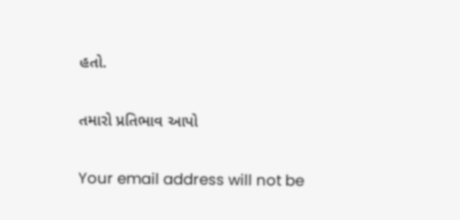હતો.

તમારો પ્રતિભાવ આપો

Your email address will not be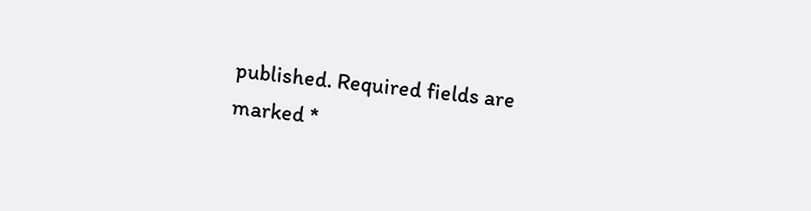published. Required fields are marked *